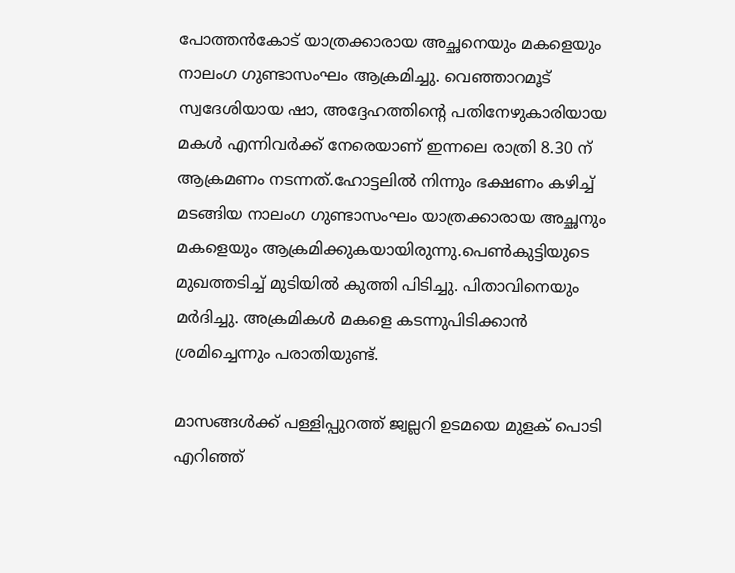പോത്തൻകോട് യാത്രക്കാരായ അച്ഛനെയും മകളെയും നാലംഗ ഗുണ്ടാസംഘം ആക്രമിച്ചു. വെഞ്ഞാറമൂട് സ്വദേശിയായ ഷാ, അദ്ദേഹത്തിന്റെ പതിനേഴുകാരിയായ മകൾ എന്നിവർക്ക് നേരെയാണ് ഇന്നലെ രാത്രി 8.30 ന് ആക്രമണം നടന്നത്.ഹോട്ടലിൽ നിന്നും ഭക്ഷണം കഴിച്ച് മടങ്ങിയ നാലംഗ ഗുണ്ടാസംഘം യാത്രക്കാരായ അച്ഛനും മകളെയും ആക്രമിക്കുകയായിരുന്നു.പെൺകുട്ടിയുടെ മുഖത്തടിച്ച് മുടിയിൽ കുത്തി പിടിച്ചു. പിതാവിനെയും മർദിച്ചു. അക്രമികള്‍ മകളെ കടന്നുപിടിക്കാന്‍ ശ്രമിച്ചെന്നും പരാതിയുണ്ട്.

മാസങ്ങൾക്ക് പള്ളിപ്പുറത്ത് ജ്വല്ലറി ഉടമയെ മുളക് പൊടി എറിഞ്ഞ്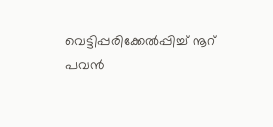വെട്ടിപ്പരിക്കേൽപ്പിച്ച് നൂറ് പവൻ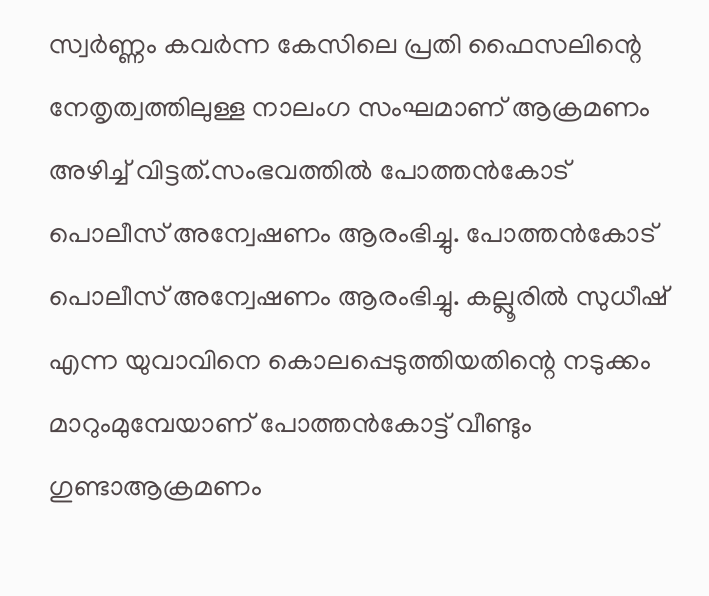സ്വർണ്ണം കവർന്ന കേസിലെ പ്രതി ഫൈസലിന്റെ നേതൃത്വത്തിലുള്ള നാലംഗ സംഘമാണ് ആക്രമണം അഴിച്ച് വിട്ടത്.സംഭവത്തിൽ പോത്തൻകോട് പൊലീസ് അന്വേഷണം ആരംഭിച്ചു. പോത്തൻകോട് പൊലീസ് അന്വേഷണം ആരംഭിച്ചു. കല്ലൂരില്‍ സുധീഷ് എന്ന യുവാവിനെ കൊലപ്പെടുത്തിയതിന്റെ നടുക്കം മാറുംമുമ്പേയാണ് പോത്തന്‍കോട്ട് വീണ്ടും ഗുണ്ടാആക്രമണം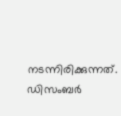നടന്നിരിക്കുന്നത്. ഡിസംബര്‍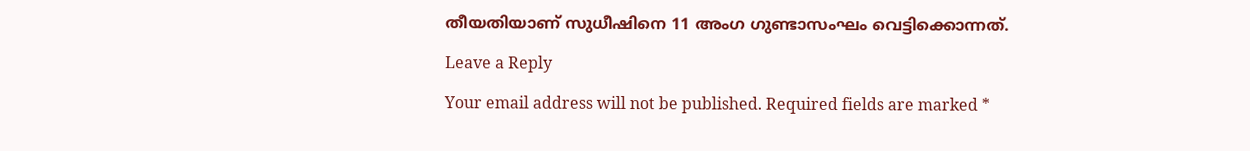തീയതിയാണ് സുധീഷിനെ 11 അംഗ ഗുണ്ടാസംഘം വെട്ടിക്കൊന്നത്.

Leave a Reply

Your email address will not be published. Required fields are marked *